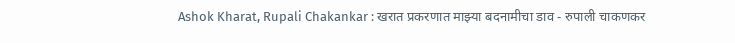Ashok Kharat, Rupali Chakankar : खरात प्रकरणात माझ्या बदनामीचा डाव - रुपाली चाकणकर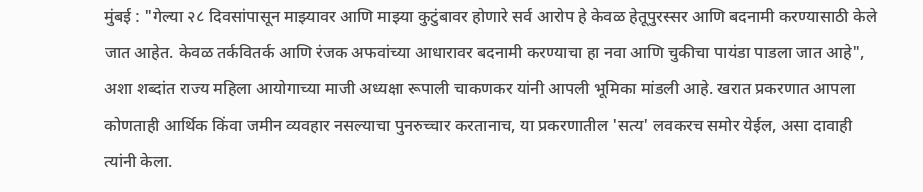मुंबई : "गेल्या २८ दिवसांपासून माझ्यावर आणि माझ्या कुटुंबावर होणारे सर्व आरोप हे केवळ हेतूपुरस्सर आणि बदनामी करण्यासाठी केले जात आहेत. केवळ तर्कवितर्क आणि रंजक अफवांच्या आधारावर बदनामी करण्याचा हा नवा आणि चुकीचा पायंडा पाडला जात आहे", अशा शब्दांत राज्य महिला आयोगाच्या माजी अध्यक्षा रूपाली चाकणकर यांनी आपली भूमिका मांडली आहे. खरात प्रकरणात आपला कोणताही आर्थिक किंवा जमीन व्यवहार नसल्याचा पुनरुच्चार करतानाच, या प्रकरणातील 'सत्य' लवकरच समोर येईल, असा दावाही त्यांनी केला.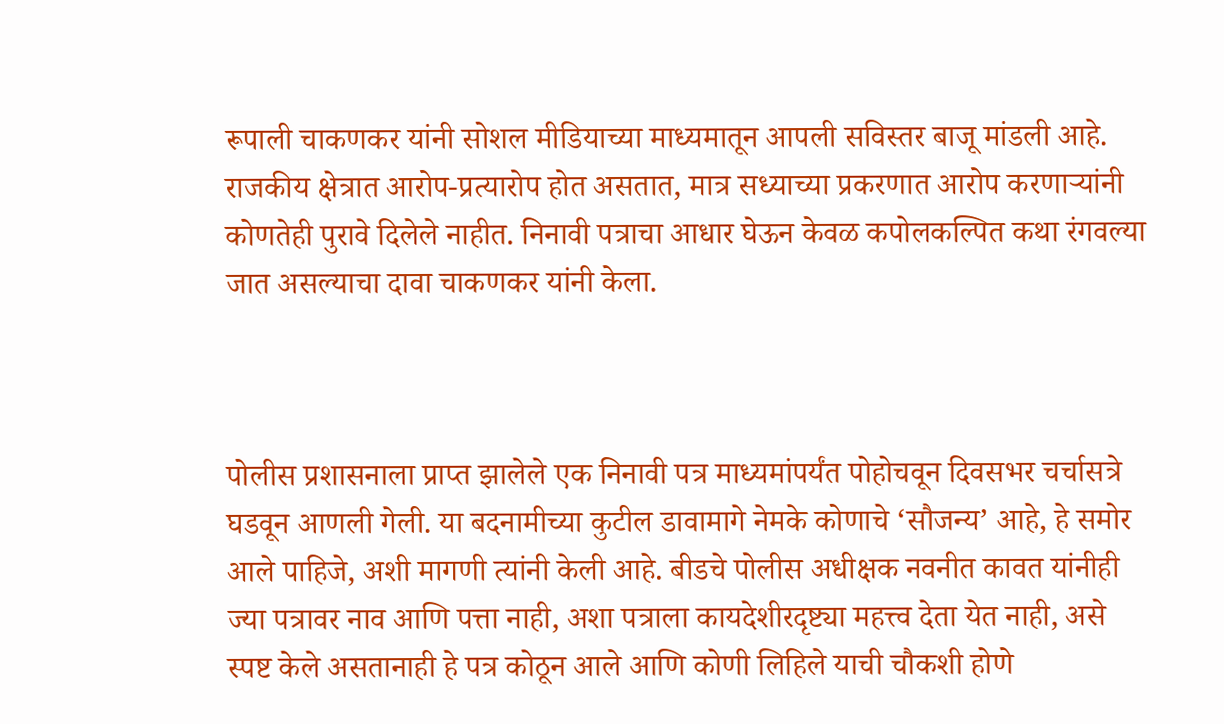रूपाली चाकणकर यांनी सोशल मीडियाच्या माध्यमातून आपली सविस्तर बाजू मांडली आहे. राजकीय क्षेत्रात आरोप-प्रत्यारोप होत असतात, मात्र सध्याच्या प्रकरणात आरोप करणाऱ्यांनी कोणतेही पुरावे दिलेले नाहीत. निनावी पत्राचा आधार घेऊन केवळ कपोलकल्पित कथा रंगवल्या जात असल्याचा दावा चाकणकर यांनी केला.



पोलीस प्रशासनाला प्राप्त झालेले एक निनावी पत्र माध्यमांपर्यंत पोहोचवून दिवसभर चर्चासत्रे घडवून आणली गेली. या बदनामीच्या कुटील डावामागे नेमके कोणाचे ‘सौजन्य’ आहे, हे समोर आले पाहिजे, अशी मागणी त्यांनी केली आहे. बीडचे पोलीस अधीक्षक नवनीत कावत यांनीही ज्या पत्रावर नाव आणि पत्ता नाही, अशा पत्राला कायदेशीरदृष्ट्या महत्त्व देता येत नाही, असे स्पष्ट केले असतानाही हे पत्र कोठून आले आणि कोणी लिहिले याची चौकशी होणे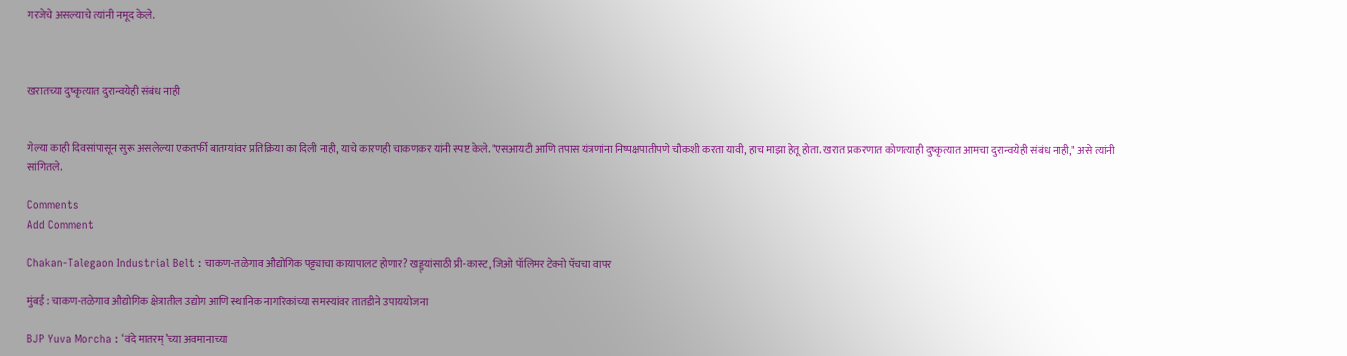गरजेचे असल्याचे त्यांनी नमूद केले.



खरातच्या दुष्कृत्यात दुरान्वयेही संबंध नाही


गेल्या काही दिवसांपासून सुरू असलेल्या एकतर्फी बातम्यांवर प्रतिक्रिया का दिली नाही, याचे कारणही चाकणकर यांनी स्पष्ट केले. "एसआयटी आणि तपास यंत्रणांना निष्पक्षपातीपणे चौकशी करता यावी, हाच माझा हेतू होता. खरात प्रकरणात कोणत्याही दुष्कृत्यात आमचा दुरान्वयेही संबंध नाही," असे त्यांनी सांगितले.

Comments
Add Comment

Chakan-Talegaon Industrial Belt : चाकण-तळेगाव औद्योगिक पट्ट्याचा कायापालट होणार? खड्ड्यांसाठी प्री-कास्ट, जिओ पॉलिमर टेक्नो पॅचचा वापर

मुंबई : चाकण-तळेगाव औद्योगिक क्षेत्रातील उद्योग आणि स्थानिक नागरिकांच्या समस्यांवर तातडीने उपाययोजना

BJP Yuva Morcha : ‘वंदे मातरम्’च्या अवमानाच्या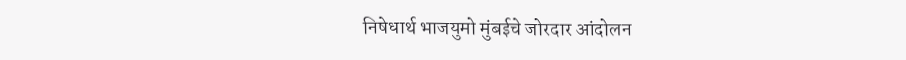निषेधार्थ भाजयुमो मुंबईचे जोरदार आंदोलन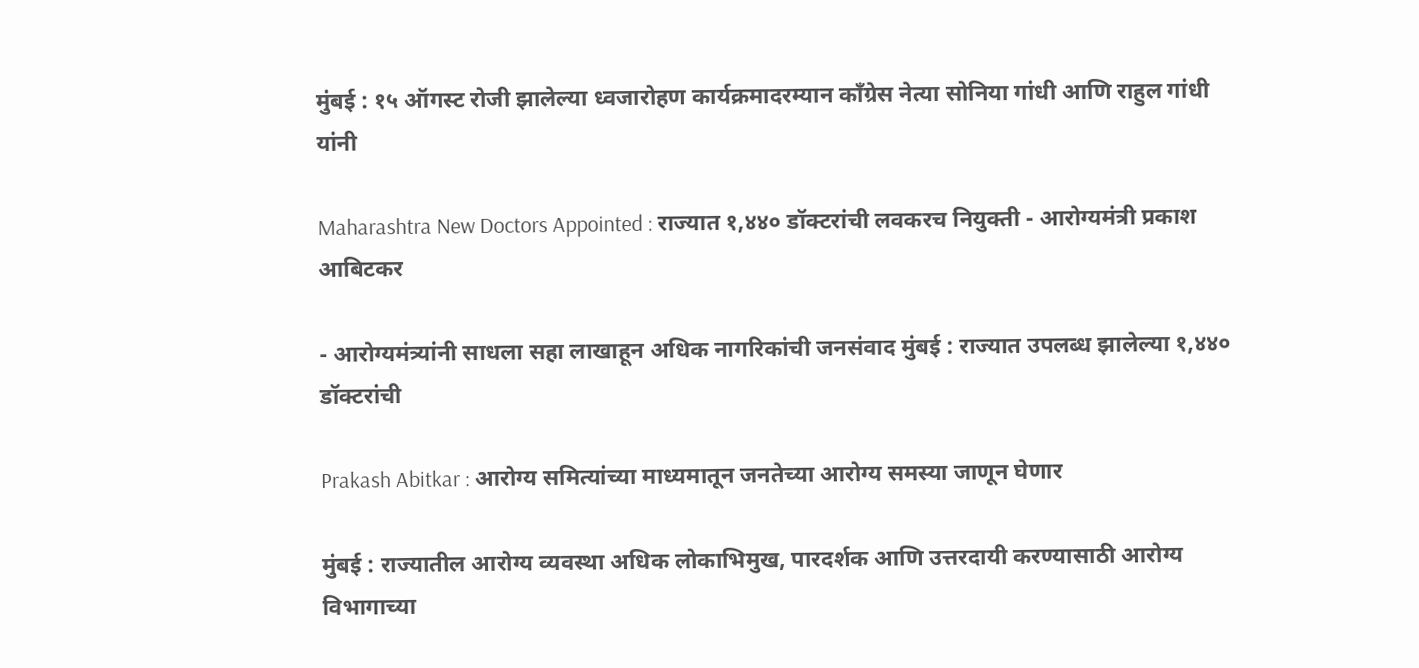मुंबई : १५ ऑगस्ट रोजी झालेल्या ध्वजारोहण कार्यक्रमादरम्यान काँग्रेस नेत्या सोनिया गांधी आणि राहुल गांधी यांनी

Maharashtra New Doctors Appointed : राज्यात १,४४० डॉक्टरांची लवकरच नियुक्ती - आरोग्यमंत्री प्रकाश आबिटकर

- आरोग्यमंत्र्यांनी साधला सहा लाखाहून अधिक नागरिकांची जनसंवाद मुंबई : राज्यात उपलब्ध झालेल्या १,४४० डॉक्टरांची

Prakash Abitkar : आरोग्य समित्यांच्या माध्यमातून जनतेच्या आरोग्य समस्या जाणून घेणार

मुंबई : राज्यातील आरोग्य व्यवस्था अधिक लोकाभिमुख, पारदर्शक आणि उत्तरदायी करण्यासाठी आरोग्य विभागाच्या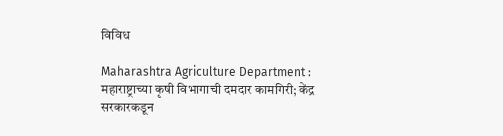विविध

Maharashtra Agriculture Department : महाराष्ट्राच्या कृषी विभागाची दमदार कामगिरी; केंद्र सरकारकडून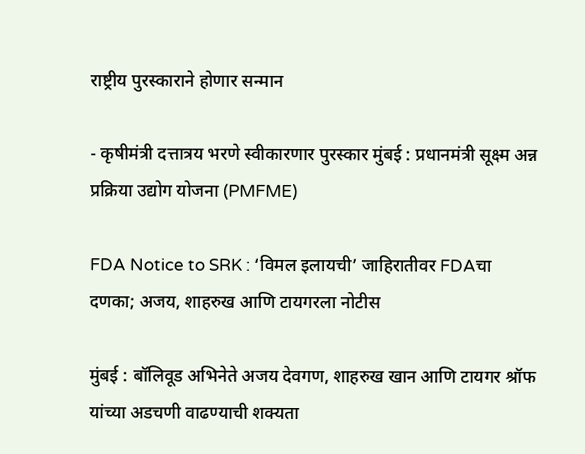राष्ट्रीय पुरस्काराने होणार सन्मान

- कृषीमंत्री दत्तात्रय भरणे स्वीकारणार पुरस्कार मुंबई : प्रधानमंत्री सूक्ष्म अन्न प्रक्रिया उद्योग योजना (PMFME)

FDA Notice to SRK : ‘विमल इलायची’ जाहिरातीवर FDAचा दणका; अजय, शाहरुख आणि टायगरला नोटीस

मुंबई : बॉलिवूड अभिनेते अजय देवगण, शाहरुख खान आणि टायगर श्रॉफ यांच्या अडचणी वाढण्याची शक्यता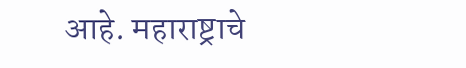आहे. महाराष्ट्राचे